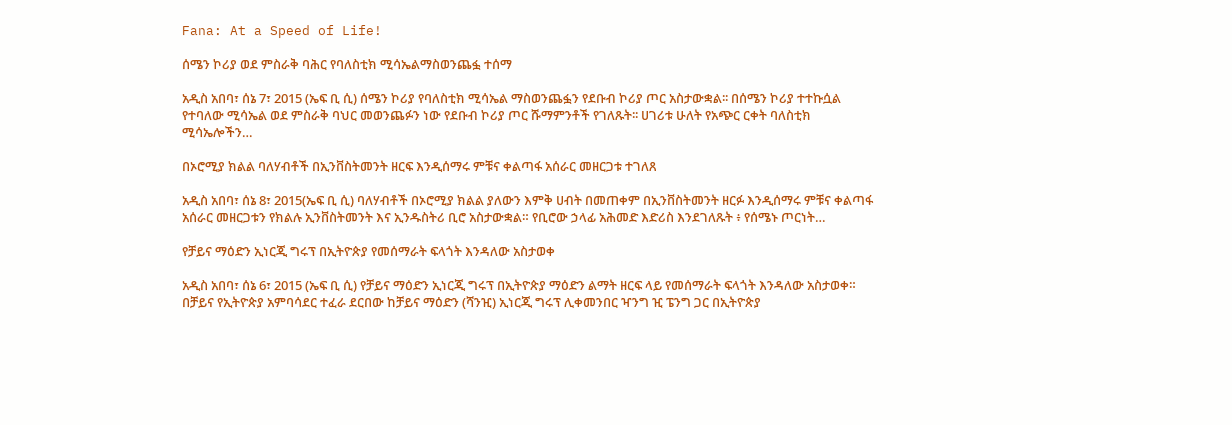Fana: At a Speed of Life!

ሰሜን ኮሪያ ወደ ምስራቅ ባሕር የባለስቲክ ሚሳኤልማስወንጨፏ ተሰማ

አዲስ አበባ፣ ሰኔ 7፣ 2015 (ኤፍ ቢ ሲ) ሰሜን ኮሪያ የባለስቲክ ሚሳኤል ማስወንጨፏን የደቡብ ኮሪያ ጦር አስታውቋል፡፡ በሰሜን ኮሪያ ተተኩሷል የተባለው ሚሳኤል ወደ ምስራቅ ባህር መወንጨፉን ነው የደቡብ ኮሪያ ጦር ሹማምንቶች የገለጹት፡፡ ሀገሪቱ ሁለት የአጭር ርቀት ባለስቲክ ሚሳኤሎችን…

በኦሮሚያ ክልል ባለሃብቶች በኢንቨስትመንት ዘርፍ እንዲሰማሩ ምቹና ቀልጣፋ አሰራር መዘርጋቱ ተገለጸ

አዲስ አበባ፣ ሰኔ 8፣ 2015(ኤፍ ቢ ሲ) ባለሃብቶች በኦሮሚያ ክልል ያለውን እምቅ ሀብት በመጠቀም በኢንቨስትመንት ዘርፉ እንዲሰማሩ ምቹና ቀልጣፋ አሰራር መዘርጋቱን የክልሉ ኢንቨስትመንት እና ኢንዱስትሪ ቢሮ አስታውቋል። የቢሮው ኃላፊ አሕመድ እድሪስ እንደገለጹት ፥ የሰሜኑ ጦርነት…

የቻይና ማዕድን ኢነርጂ ግሩፕ በኢትዮጵያ የመሰማራት ፍላጎት እንዳለው አስታወቀ

አዲስ አበባ፣ ሰኔ 6፣ 2015 (ኤፍ ቢ ሲ) የቻይና ማዕድን ኢነርጂ ግሩፕ በኢትዮጵያ ማዕድን ልማት ዘርፍ ላይ የመሰማራት ፍላጎት እንዳለው አስታወቀ። በቻይና የኢትዮጵያ አምባሳደር ተፈራ ደርበው ከቻይና ማዕድን (ሻንዢ) ኢነርጂ ግሩፕ ሊቀመንበር ዣንግ ዢ ፔንግ ጋር በኢትዮጵያ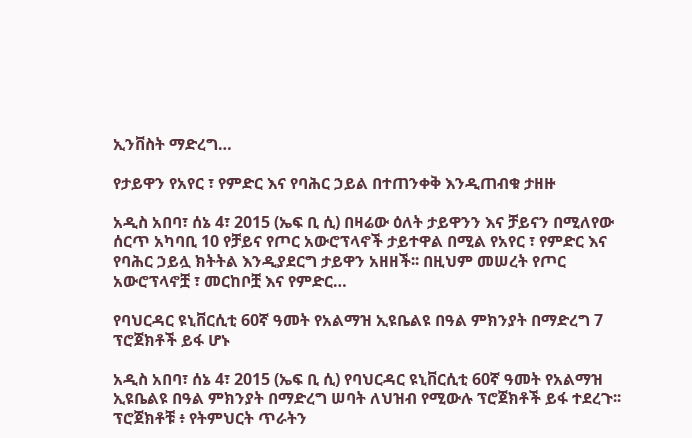ኢንቨስት ማድረግ…

የታይዋን የአየር ፣ የምድር እና የባሕር ኃይል በተጠንቀቅ እንዲጠብቁ ታዘዙ

አዲስ አበባ፣ ሰኔ 4፣ 2015 (ኤፍ ቢ ሲ) በዛሬው ዕለት ታይዋንን እና ቻይናን በሚለየው ሰርጥ አካባቢ 10 የቻይና የጦር አውሮፕላኖች ታይተዋል በሚል የአየር ፣ የምድር እና የባሕር ኃይሏ ክትትል እንዲያደርግ ታይዋን አዘዘች፡፡ በዚህም መሠረት የጦር አውሮፕላኖቿ ፣ መርከቦቿ እና የምድር…

የባህርዳር ዩኒቨርሲቲ 60ኛ ዓመት የአልማዝ ኢዩቤልዩ በዓል ምክንያት በማድረግ 7 ፕሮጀክቶች ይፋ ሆኑ

አዲስ አበባ፣ ሰኔ 4፣ 2015 (ኤፍ ቢ ሲ) የባህርዳር ዩኒቨርሲቲ 60ኛ ዓመት የአልማዝ ኢዩቤልዩ በዓል ምክንያት በማድረግ ሠባት ለህዝብ የሚውሉ ፕሮጀክቶች ይፋ ተደረጉ፡፡ ፕሮጀክቶቹ ፥ የትምህርት ጥራትን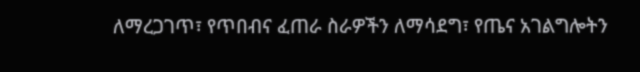ለማረጋገጥ፣ የጥበብና ፈጠራ ስራዎችን ለማሳደግ፣ የጤና አገልግሎትን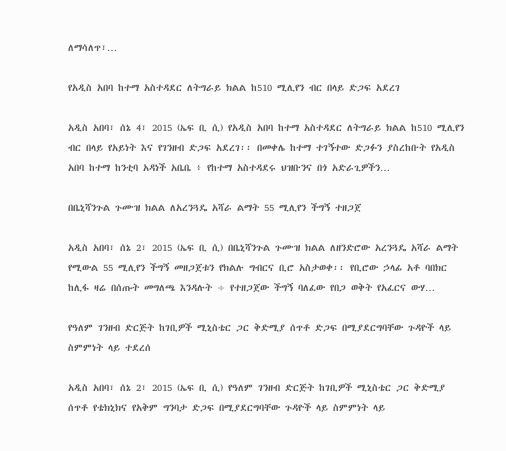ለማሳለጥ፣…

የአዲስ አበባ ከተማ አስተዳደር ለትግራይ ክልል ከ510 ሚሊየን ብር በላይ ድጋፍ አደረገ

አዲስ አበባ፣ ሰኔ 4፣ 2015 (ኤፍ ቢ ሲ) የአዲስ አበባ ከተማ አስተዳደር ለትግራይ ክልል ከ510 ሚሊየን ብር በላይ የአይነት እና የገንዘብ ድጋፍ አደረገ፡፡ በመቀሌ ከተማ ተገኝተው ድጋፉን ያስረከቡት የአዲስ አበባ ከተማ ከንቲባ አዳነች አቤቤ ፥ የከተማ አስተዳደሩ ህዝቡንና በጎ አድራጊዎችን…

በቤኒሻንጉል ጉሙዝ ክልል ለአረንጓዴ አሻራ ልማት 55 ሚሊየን ችግኝ ተዘጋጀ

አዲስ አበባ፣ ሰኔ 2፣ 2015 (ኤፍ ቢ ሲ) በቤኒሻንጉል ጉሙዝ ክልል ለዘንድሮው አረንጓዴ አሻራ ልማት የሚውል 55 ሚሊየን ችግኝ መዘጋጀቱን የክልሉ ግብርና ቢሮ አስታወቀ፡፡ የቢሮው ኃላፊ አቶ ባበክር ከሊፋ ዛሬ በሰጡት መግለጫ እንዳሉት ÷ የተዘጋጀው ችግኝ ባለፈው የበጋ ወቅት የአፈርና ውሃ…

የዓለም ገንዘብ ድርጅት ከገቢዎች ሚኒስቴር ጋር ቅድሚያ ሰጥቶ ድጋፍ በሚያደርግባቸው ጉዳዮች ላይ ስምምነት ላይ ተደረሰ

አዲስ አበባ፣ ሰኔ 2፣ 2015 (ኤፍ ቢ ሲ) የዓለም ገንዘብ ድርጅት ከገቢዎች ሚኒስቴር ጋር ቅድሚያ ሰጥቶ የቴክኒክና የአቅም ግንባታ ድጋፍ በሚያደርግባቸው ጉዳዮች ላይ ስምምነት ላይ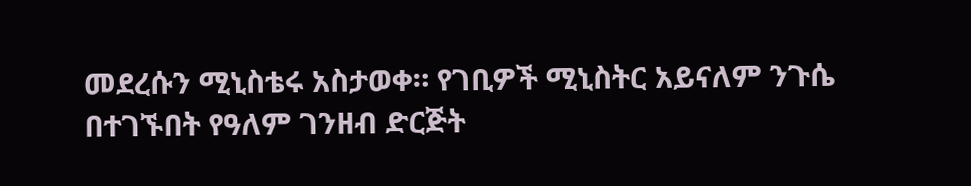መደረሱን ሚኒስቴሩ አስታወቀ። የገቢዎች ሚኒስትር አይናለም ንጉሴ በተገኙበት የዓለም ገንዘብ ድርጅት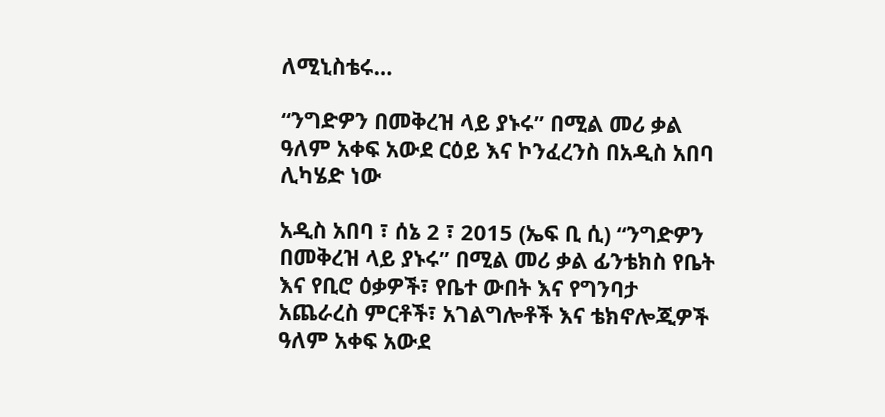ለሚኒስቴሩ…

“ንግድዎን በመቅረዝ ላይ ያኑሩ” በሚል መሪ ቃል ዓለም አቀፍ አውደ ርዕይ እና ኮንፈረንስ በአዲስ አበባ ሊካሄድ ነው

አዲስ አበባ ፣ ሰኔ 2 ፣ 2015 (ኤፍ ቢ ሲ) “ንግድዎን በመቅረዝ ላይ ያኑሩ” በሚል መሪ ቃል ፊንቴክስ የቤት እና የቢሮ ዕቃዎች፣ የቤተ ውበት እና የግንባታ አጨራረስ ምርቶች፣ አገልግሎቶች እና ቴክኖሎጂዎች ዓለም አቀፍ አውደ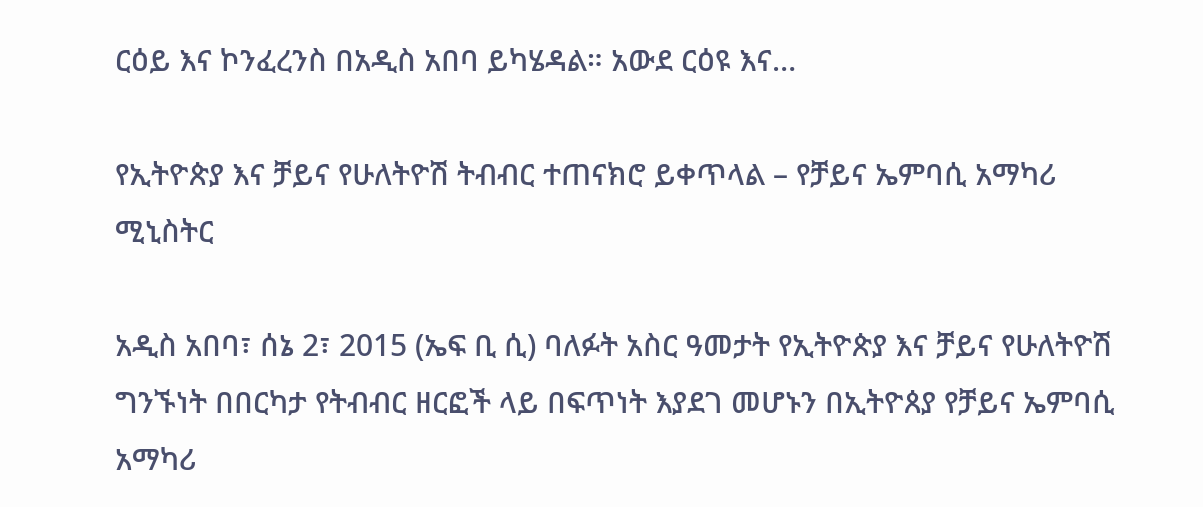ርዕይ እና ኮንፈረንስ በአዲስ አበባ ይካሄዳል። አውደ ርዕዩ እና…

የኢትዮጵያ እና ቻይና የሁለትዮሽ ትብብር ተጠናክሮ ይቀጥላል – የቻይና ኤምባሲ አማካሪ ሚኒስትር

አዲስ አበባ፣ ሰኔ 2፣ 2015 (ኤፍ ቢ ሲ) ባለፉት አስር ዓመታት የኢትዮጵያ እና ቻይና የሁለትዮሽ ግንኙነት በበርካታ የትብብር ዘርፎች ላይ በፍጥነት እያደገ መሆኑን በኢትዮጰያ የቻይና ኤምባሲ አማካሪ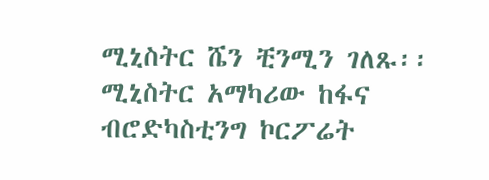ሚኒስትር ሼን ቺንሚን ገለጹ፡፡ ሚኒስትር አማካሪው ከፋና ብሮድካስቲንግ ኮርፖሬት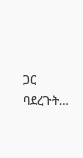ጋር ባደረጉት…